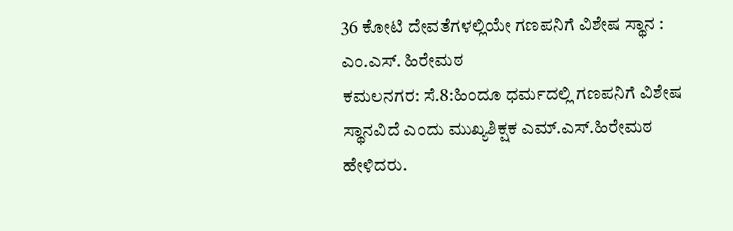36 ಕೋಟಿ ದೇವತೆಗಳಲ್ಲಿಯೇ ಗಣಪನಿಗೆ ವಿಶೇಷ ಸ್ಥಾನ : ಎಂ.ಎಸ್. ಹಿರೇಮಠ
ಕಮಲನಗರ: ಸೆ.8:ಹಿಂದೂ ಧರ್ಮದಲ್ಲಿ ಗಣಪನಿಗೆ ವಿಶೇಷ ಸ್ಥಾನವಿದೆ ಎಂದು ಮುಖ್ಯಶಿಕ್ಷಕ ಎಮ್.ಎಸ್.ಹಿರೇಮಠ ಹೇಳಿದರು.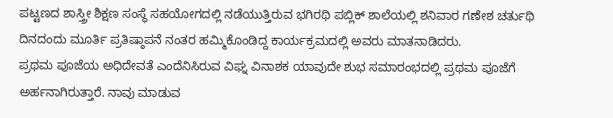ಪಟ್ಟಣದ ಶಾಸ್ತ್ರೀ ಶಿಕ್ಷಣ ಸಂಸ್ಥೆ ಸಹಯೋಗದಲ್ಲಿ ನಡೆಯುತ್ತಿರುವ ಭಗಿರಥಿ ಪಬ್ಲಿಕ್ ಶಾಲೆಯಲ್ಲಿ ಶನಿವಾರ ಗಣೇಶ ಚರ್ತುಥಿ ದಿನದಂದು ಮೂರ್ತಿ ಪ್ರತಿಷ್ಠಾಪನೆ ನಂತರ ಹಮ್ಮಿಕೊಂಡಿದ್ದ ಕಾರ್ಯಕ್ರಮದಲ್ಲಿ ಅವರು ಮಾತನಾಡಿದರು.
ಪ್ರಥಮ ಪೂಜೆಯ ಅಧಿದೇವತೆ ಎಂದೆನಿಸಿರುವ ವಿಘ್ನ ವಿನಾಶಕ ಯಾವುದೇ ಶುಭ ಸಮಾರಂಭದಲ್ಲಿ ಪ್ರಥಮ ಪೂಜೆಗೆ ಅರ್ಹನಾಗಿರುತ್ತಾರೆ. ನಾವು ಮಾಡುವ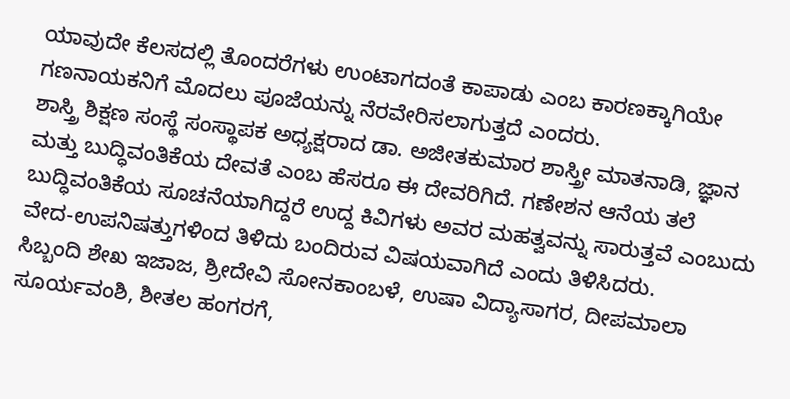ಯಾವುದೇ ಕೆಲಸದಲ್ಲಿ ತೊಂದರೆಗಳು ಉಂಟಾಗದಂತೆ ಕಾಪಾಡು ಎಂಬ ಕಾರಣಕ್ಕಾಗಿಯೇ ಗಣನಾಯಕನಿಗೆ ಮೊದಲು ಪೂಜೆಯನ್ನು ನೆರವೇರಿಸಲಾಗುತ್ತದೆ ಎಂದರು.
ಶಾಸ್ತ್ರಿ ಶಿಕ್ಷಣ ಸಂಸ್ಥೆ ಸಂಸ್ಥಾಪಕ ಅಧ್ಯಕ್ಷರಾದ ಡಾ. ಅಜೀತಕುಮಾರ ಶಾಸ್ತ್ರೀ ಮಾತನಾಡಿ, ಜ್ಞಾನ ಮತ್ತು ಬುದ್ಧಿವಂತಿಕೆಯ ದೇವತೆ ಎಂಬ ಹೆಸರೂ ಈ ದೇವರಿಗಿದೆ. ಗಣೇಶನ ಆನೆಯ ತಲೆ ಬುದ್ಧಿವಂತಿಕೆಯ ಸೂಚನೆಯಾಗಿದ್ದರೆ ಉದ್ದ ಕಿವಿಗಳು ಅವರ ಮಹತ್ವವನ್ನು ಸಾರುತ್ತವೆ ಎಂಬುದು ವೇದ-ಉಪನಿಷತ್ತುಗಳಿಂದ ತಿಳಿದು ಬಂದಿರುವ ವಿಷಯವಾಗಿದೆ ಎಂದು ತಿಳಿಸಿದರು.
ಸಿಬ್ಬಂದಿ ಶೇಖ ಇಜಾಜ, ಶ್ರೀದೇವಿ ಸೋನಕಾಂಬಳೆ, ಉಷಾ ವಿದ್ಯಾಸಾಗರ, ದೀಪಮಾಲಾ ಸೂರ್ಯವಂಶಿ, ಶೀತಲ ಹಂಗರಗೆ,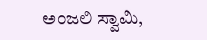ಅಂಜಲಿ ಸ್ವಾಮಿ,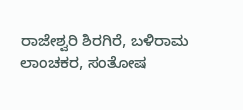ರಾಜೇಶ್ವರಿ ಶಿರಗಿರೆ, ಬಳಿರಾಮ ಲಾಂಚಕರ, ಸಂತೋಷ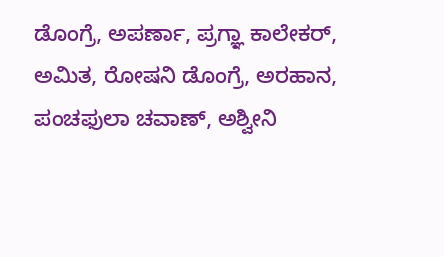ಡೊಂಗ್ರೆ, ಅಪರ್ಣಾ, ಪ್ರಗ್ಞಾ ಕಾಲೇಕರ್, ಅಮಿತ, ರೋಷನಿ ಡೊಂಗ್ರೆ, ಅರಹಾನ, ಪಂಚಫುಲಾ ಚವಾಣ್, ಅಶ್ವೀನಿ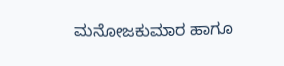ಮನೋಜಕುಮಾರ ಹಾಗೂ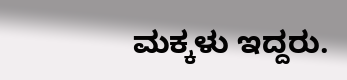ಮಕ್ಕಳು ಇದ್ದರು.